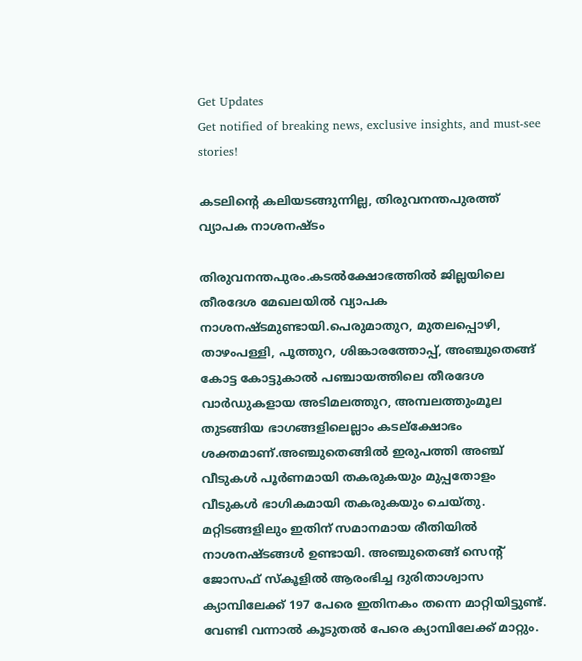Get Updates
Get notified of breaking news, exclusive insights, and must-see stories!

കടലിന്റെ കലിയടങ്ങുന്നില്ല, തിരുവനന്തപുരത്ത് വ്യാപക നാശനഷ്ടം

തിരുവനന്തപുരം.കടൽക്ഷോഭത്തിൽ ജില്ലയിലെ തീരദേശ മേഖലയിൽ വ്യാപക നാശനഷ്ടമുണ്ടായി.പെരുമാതുറ, മുതലപ്പൊഴി, താഴംപള്ളി, പൂത്തുറ, ശിങ്കാരത്തോപ്പ്, അഞ്ചുതെങ്ങ് കോട്ട കോട്ടുകാൽ പഞ്ചായത്തിലെ തീരദേശ വാർഡുകളായ അടിമലത്തുറ, അമ്പലത്തുംമൂല തുടങ്ങിയ ഭാഗങ്ങളിലെല്ലാം കടല്ക്ഷോഭം ശക്തമാണ്.അഞ്ചുതെങ്ങിൽ ഇരുപത്തി അഞ്ച് വീടുകൾ പൂർണമായി തകരുകയും മുപ്പതോളം വീടുകൾ ഭാഗികമായി തകരുകയും ചെയ്തു. മറ്റിടങ്ങളിലും ഇതിന് സമാനമായ രീതിയിൽ നാശനഷ്ടങ്ങൾ ഉണ്ടായി. അഞ്ചുതെങ്ങ് സെന്റ് ജോസഫ് സ്കൂളിൽ ആരംഭിച്ച ദുരിതാശ്വാസ ക്യാമ്പിലേക്ക് 197 പേരെ ഇതിനകം തന്നെ മാറ്റിയിട്ടുണ്ട്. വേണ്ടി വന്നാൽ കൂടുതൽ പേരെ ക്യാമ്പിലേക്ക് മാറ്റും.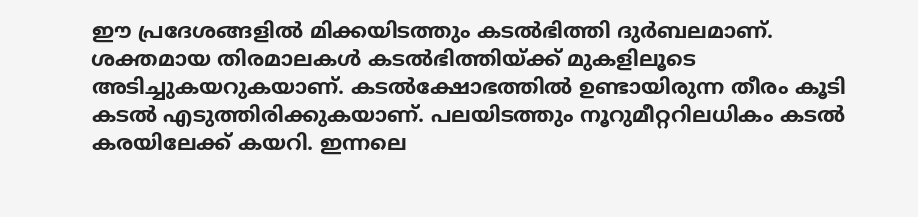ഈ പ്രദേശങ്ങളിൽ മിക്കയിടത്തും കടൽഭിത്തി ദുർബലമാണ്. ശക്തമായ തിരമാലകൾ കടൽഭിത്തിയ്ക്ക് മുകളിലൂടെ അടിച്ചുകയറുകയാണ്. കടൽക്ഷോഭത്തിൽ ഉണ്ടായിരുന്ന തീരം കൂടി കടൽ എടുത്തിരിക്കുകയാണ്. പലയിടത്തും നൂറുമീറ്ററിലധികം കടൽ കരയിലേക്ക് കയറി. ഇന്നലെ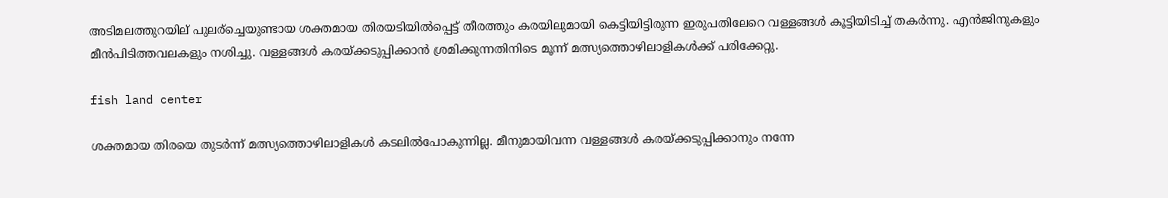അടിമലത്തുറയില് പുലര്ച്ചെയുണ്ടായ ശക്തമായ തിരയടിയിൽപ്പെട്ട് തീരത്തും കരയിലുമായി കെട്ടിയിട്ടിരുന്ന ഇരുപതിലേറെ വള്ളങ്ങൾ കൂട്ടിയിടിച്ച് തകർന്നു. എൻജിനുകളും മീൻപിടിത്തവലകളും നശിച്ചു. വള്ളങ്ങൾ കരയ്‌ക്കടുപ്പിക്കാൻ ശ്രമിക്കുന്നതിനിടെ മൂന്ന് മത്സ്യത്തൊഴിലാളികൾക്ക് പരിക്കേറ്റു.

fish land center

ശക്തമായ തിരയെ തുടർന്ന് മത്സ്യത്തൊഴിലാളികൾ കടലിൽപോകുന്നില്ല. മീനുമായിവന്ന വള്ളങ്ങൾ കരയ്‌ക്കടുപ്പിക്കാനും നന്നേ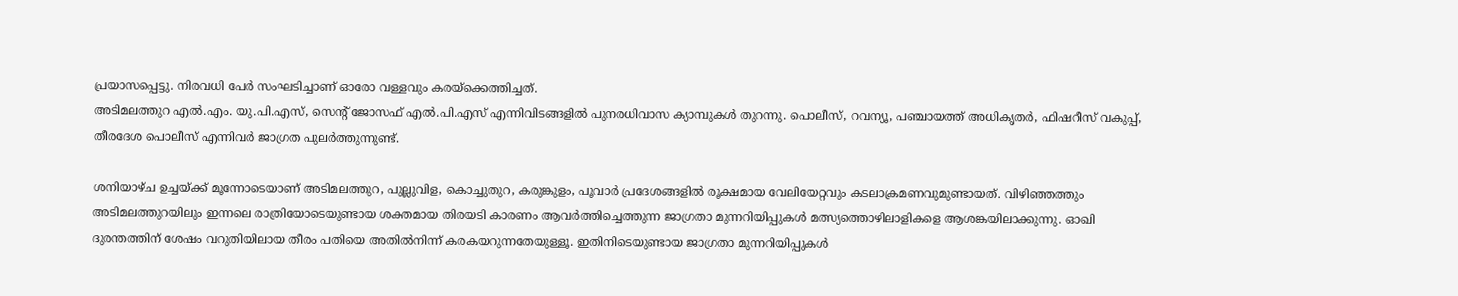പ്രയാസപ്പെട്ടു. നിരവധി പേർ സംഘടിച്ചാണ് ഓരോ വള്ളവും കരയ്ക്കെത്തിച്ചത്.
അടിമലത്തുറ എൽ.എം. യു.പി.എസ്‌, സെന്റ് ജോസഫ് എൽ.പി.എസ് എന്നിവിടങ്ങളിൽ പുനരധിവാസ ക്യാമ്പുകൾ തുറന്നു. പൊലീസ്, റവന്യൂ‌‌, പഞ്ചായത്ത് അധികൃതർ, ഫിഷറീസ് വകുപ്പ്, തീരദേശ പൊലീസ് എന്നിവർ ജാഗ്രത പുലർത്തുന്നുണ്ട‌്.

ശനിയാഴ്ച ഉച്ചയ്‌ക്ക് മൂന്നോടെയാണ് അടിമലത്തുറ, പുല്ലുവിള, കൊച്ചുതുറ, കരുങ്കുളം, പൂവാർ പ്രദേശങ്ങളിൽ രൂക്ഷമായ വേലിയേറ്റവും കടലാക്രമണവുമുണ്ടായത്. വിഴിഞ്ഞത്തും അടിമലത്തുറയിലും ഇന്നലെ രാത്രിയോടെയുണ്ടായ ശക്തമായ തിരയടി കാരണം ആവർത്തിച്ചെത്തുന്ന ജാഗ്രതാ മുന്നറിയിപ്പുകൾ മത്സ്യത്തൊഴിലാളികളെ ആശങ്കയിലാക്കുന്നു. ഓഖി ദുരന്തത്തിന് ശേഷം വറുതിയിലായ തീരം പതിയെ അതിൽനിന്ന് കരകയറുന്നതേയുള്ളൂ. ഇതിനിടെയുണ്ടായ ജാഗ്രതാ മുന്നറിയിപ്പുകൾ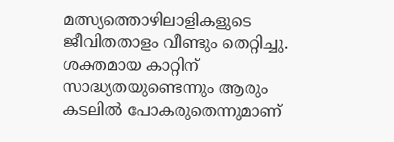മത്സ്യത്തൊഴിലാളികളുടെ ജീവിതതാളം വീണ്ടും തെറ്റിച്ചു. ശക്തമായ കാറ്റിന് സാദ്ധ്യതയുണ്ടെന്നും ആരും കടലിൽ പോകരുതെന്നുമാണ്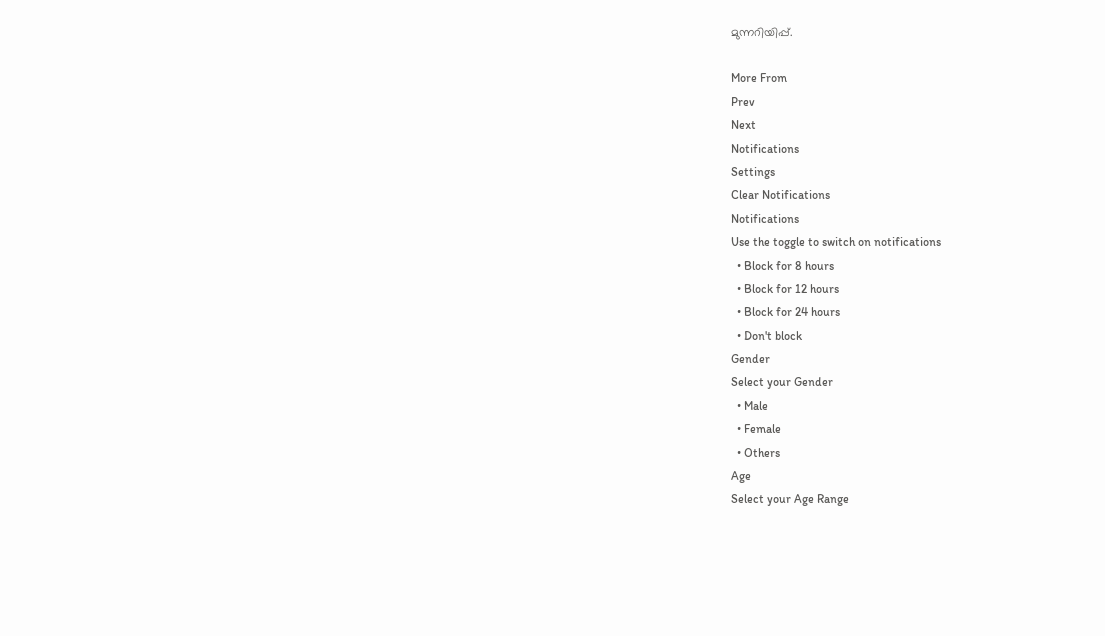മുന്നറിയിപ്പ്.

More From
Prev
Next
Notifications
Settings
Clear Notifications
Notifications
Use the toggle to switch on notifications
  • Block for 8 hours
  • Block for 12 hours
  • Block for 24 hours
  • Don't block
Gender
Select your Gender
  • Male
  • Female
  • Others
Age
Select your Age Range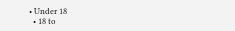• Under 18
  • 18 to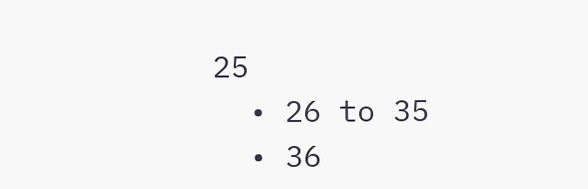25
  • 26 to 35
  • 36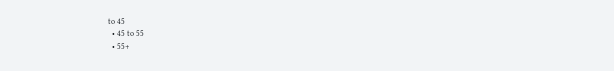to 45
  • 45 to 55
  • 55+